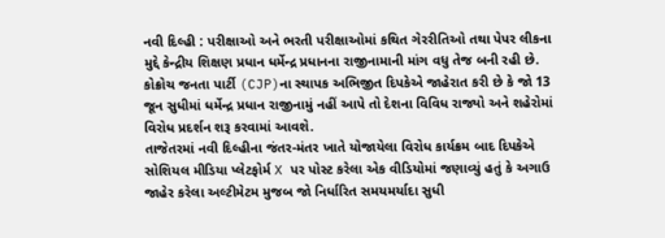નવી દિલ્હી : પરીક્ષાઓ અને ભરતી પરીક્ષાઓમાં કથિત ગેરરીતિઓ તથા પેપર લીકના મુદ્દે કેન્દ્રીય શિક્ષણ પ્રધાન ધર્મેન્દ્ર પ્રધાનના રાજીનામાની માંગ વધુ તેજ બની રહી છે. કોક્રોચ જનતા પાર્ટી (CJP)ના સ્થાપક અભિજીત દિપકેએ જાહેરાત કરી છે કે જો 13 જૂન સુધીમાં ધર્મેન્દ્ર પ્રધાન રાજીનામું નહીં આપે તો દેશના વિવિધ રાજ્યો અને શહેરોમાં વિરોધ પ્રદર્શન શરૂ કરવામાં આવશે.
તાજેતરમાં નવી દિલ્હીના જંતર-મંતર ખાતે યોજાયેલા વિરોધ કાર્યક્રમ બાદ દિપકેએ સોશિયલ મીડિયા પ્લેટફોર્મ X પર પોસ્ટ કરેલા એક વીડિયોમાં જણાવ્યું હતું કે અગાઉ જાહેર કરેલા અલ્ટીમેટમ મુજબ જો નિર્ધારિત સમયમર્યાદા સુધી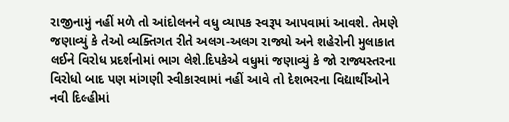રાજીનામું નહીં મળે તો આંદોલનને વધુ વ્યાપક સ્વરૂપ આપવામાં આવશે. તેમણે જણાવ્યું કે તેઓ વ્યક્તિગત રીતે અલગ-અલગ રાજ્યો અને શહેરોની મુલાકાત લઈને વિરોધ પ્રદર્શનોમાં ભાગ લેશે.દિપકેએ વધુમાં જણાવ્યું કે જો રાજ્યસ્તરના વિરોધો બાદ પણ માંગણી સ્વીકારવામાં નહીં આવે તો દેશભરના વિદ્યાર્થીઓને નવી દિલ્હીમાં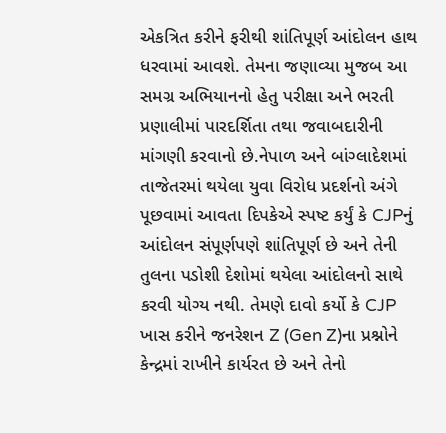એકત્રિત કરીને ફરીથી શાંતિપૂર્ણ આંદોલન હાથ ધરવામાં આવશે. તેમના જણાવ્યા મુજબ આ સમગ્ર અભિયાનનો હેતુ પરીક્ષા અને ભરતી પ્રણાલીમાં પારદર્શિતા તથા જવાબદારીની માંગણી કરવાનો છે.નેપાળ અને બાંગ્લાદેશમાં તાજેતરમાં થયેલા યુવા વિરોધ પ્રદર્શનો અંગે પૂછવામાં આવતા દિપકેએ સ્પષ્ટ કર્યું કે CJPનું આંદોલન સંપૂર્ણપણે શાંતિપૂર્ણ છે અને તેની તુલના પડોશી દેશોમાં થયેલા આંદોલનો સાથે કરવી યોગ્ય નથી. તેમણે દાવો કર્યો કે CJP ખાસ કરીને જનરેશન Z (Gen Z)ના પ્રશ્નોને કેન્દ્રમાં રાખીને કાર્યરત છે અને તેનો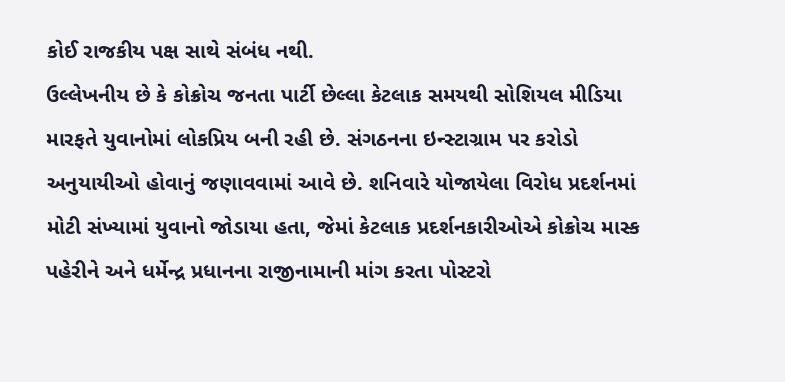કોઈ રાજકીય પક્ષ સાથે સંબંધ નથી.
ઉલ્લેખનીય છે કે કોક્રોચ જનતા પાર્ટી છેલ્લા કેટલાક સમયથી સોશિયલ મીડિયા મારફતે યુવાનોમાં લોકપ્રિય બની રહી છે. સંગઠનના ઇન્સ્ટાગ્રામ પર કરોડો અનુયાયીઓ હોવાનું જણાવવામાં આવે છે. શનિવારે યોજાયેલા વિરોધ પ્રદર્શનમાં મોટી સંખ્યામાં યુવાનો જોડાયા હતા, જેમાં કેટલાક પ્રદર્શનકારીઓએ કોક્રોચ માસ્ક પહેરીને અને ધર્મેન્દ્ર પ્રધાનના રાજીનામાની માંગ કરતા પોસ્ટરો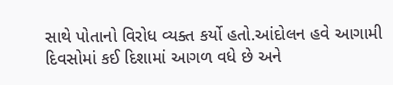સાથે પોતાનો વિરોધ વ્યક્ત કર્યો હતો.આંદોલન હવે આગામી દિવસોમાં કઈ દિશામાં આગળ વધે છે અને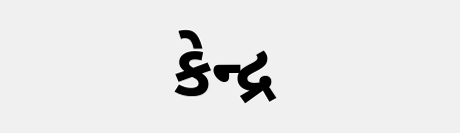કેન્દ્ર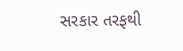સરકાર તરફથી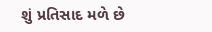શું પ્રતિસાદ મળે છે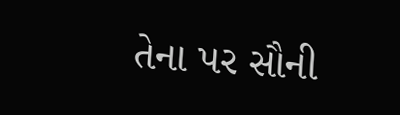તેના પર સૌની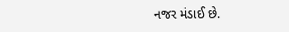નજર મંડાઈ છે.